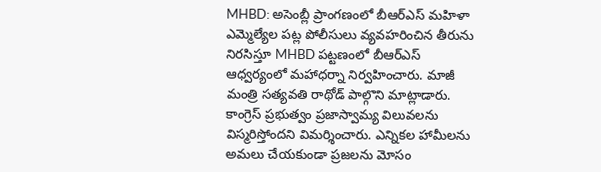MHBD: అసెంబ్లీ ప్రాంగణంలో బీఆర్ఎస్ మహిళా ఎమ్మెల్యేల పట్ల పోలీసులు వ్యవహరించిన తీరును నిరసిస్తూ MHBD పట్టణంలో బీఆర్ఎస్ ఆధ్వర్యంలో మహాధర్నా నిర్వహించారు. మాజీ మంత్రి సత్యవతి రాథోడ్ పాల్గొని మాట్లాడారు. కాంగ్రెస్ ప్రభుత్వం ప్రజాస్వామ్య విలువలను విస్మరిస్తోందని విమర్శించారు. ఎన్నికల హామీలను అమలు చేయకుండా ప్రజలను మోసం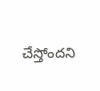చేస్తోందని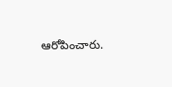ఆరోపించారు.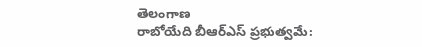తెలంగాణ
రాబోయేది బీఆర్ఎస్ ప్రభుత్వమే: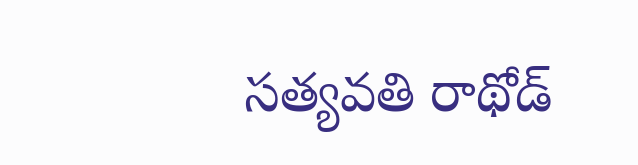సత్యవతి రాథోడ్